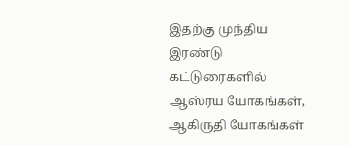இதற்கு முந்திய இரண்டு கட்டுரைகளில் ஆஸ்ரய யோகங்கள், ஆகிருதி யோகங்கள்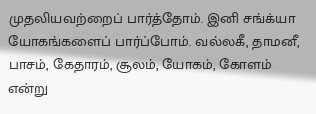முதலியவற்றைப் பார்த்தோம். இனி சங்க்யா யோகங்களைப் பார்ப்போம். வல்லகீ, தாமனீ, பாசம், கேதாரம், சூலம், யோகம், கோளம் என்று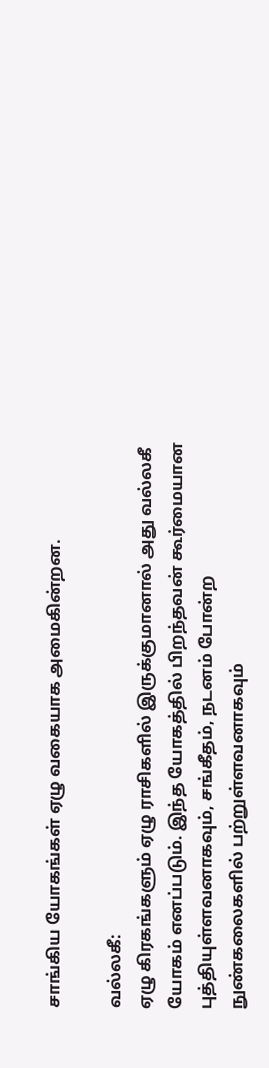சாங்கிய யோகங்கள் ஏழு வகையாக அமைகின்றன.

வல்லகீ:
ஏழு கிரகங்களும் ஏழு ராசிகளில் இருக்குமானால் அது வல்லகீ யோகம் எனப்படும். இந்த யோகத்தில் பிறந்தவன் கூர்மையான புத்தியுள்ளவனாகவும், சங்கீதம், நடனம் போன்ற நுண்கலைகளில் பற்றுள்ளவனாகவும்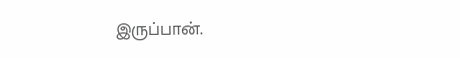இருப்பான்.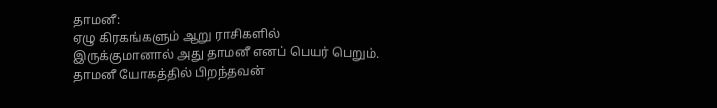தாமனீ:
ஏழு கிரகங்களும் ஆறு ராசிகளில் இருக்குமானால் அது தாமனீ எனப் பெயர் பெறும். தாமனீ யோகத்தில் பிறந்தவன்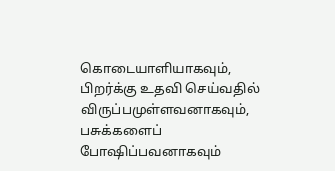கொடையாளியாகவும், பிறர்க்கு உதவி செய்வதில் விருப்பமுள்ளவனாகவும், பசுக்களைப் போஷிப்பவனாகவும்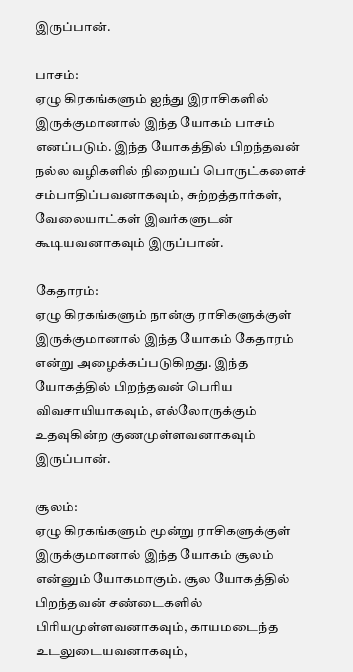இருப்பான்.

பாசம்:
ஏழு கிரகங்களும் ஐந்து இராசிகளில் இருக்குமானால் இந்த யோகம் பாசம் எனப்படும். இந்த யோகத்தில் பிறந்தவன் நல்ல வழிகளில் நிறையப் பொருட்களைச் சம்பாதிப்பவனாகவும், சுற்றத்தார்கள், வேலையாட்கள் இவர்களுடன் கூடியவனாகவும் இருப்பான்.

கேதாரம்:
ஏழு கிரகங்களும் நான்கு ராசிகளுக்குள் இருக்குமானால் இந்த யோகம் கேதாரம் என்று அழைக்கப்படுகிறது. இந்த யோகத்தில் பிறந்தவன் பெரிய விவசாயியாகவும், எல்லோருக்கும் உதவுகின்ற குணமுள்ளவனாகவும் இருப்பான்.

சூலம்:
ஏழு கிரகங்களும் மூன்று ராசிகளுக்குள் இருக்குமானால் இந்த யோகம் சூலம் என்னும் யோகமாகும். சூல யோகத்தில் பிறந்தவன் சண்டைகளில் பிரியமுள்ளவனாகவும், காயமடைந்த உடலுடையவனாகவும்,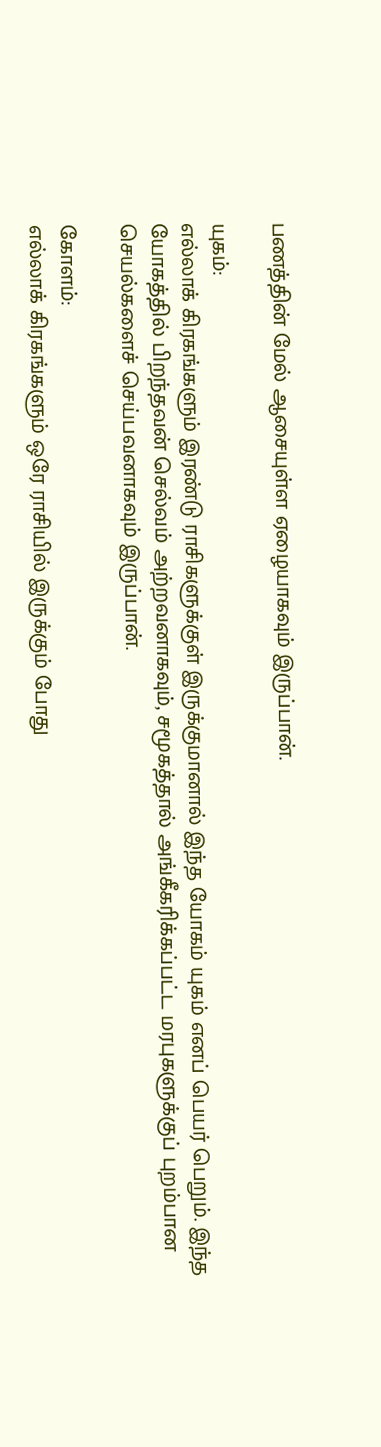பணத்தின் மேல் ஆசையுள்ள ஏழையாகவும் இருப்பான்.

யுகம்:
எல்லாக் கிரகங்களும் இரண்டு ராசிகளுக்குள் இருக்குமானால் இந்த யோகம் யுகம் எனப் பெயர் பெறும். இந்த யோகத்தில் பிறந்தவன் செல்வம் அற்றவனாகவும், சமூகத்தால் அங்கீகரிக்கப்பட்ட மரபுகளுக்குப் புறம்பான செயல்களைச் செய்பவனாகவும் இருப்பான்.

கோளம்:
எல்லாக் கிரகங்களும் ஒரே ராசியில் இருக்கும் போது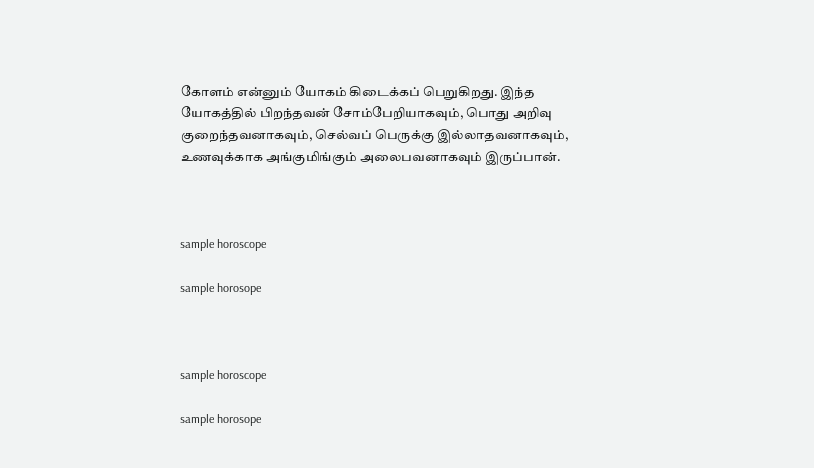கோளம் என்னும் யோகம் கிடைக்கப் பெறுகிறது. இந்த யோகத்தில் பிறந்தவன் சோம்பேறியாகவும், பொது அறிவு குறைந்தவனாகவும், செல்வப் பெருக்கு இல்லாதவனாகவும், உணவுக்காக அங்குமிங்கும் அலைபவனாகவும் இருப்பான்.



sample horoscope

sample horosope



sample horoscope

sample horosope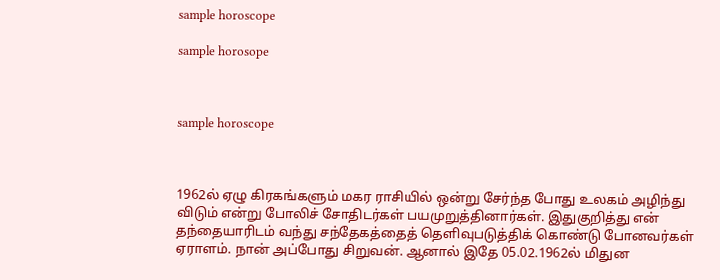sample horoscope

sample horosope



sample horoscope



1962ல் ஏழு கிரகங்களும் மகர ராசியில் ஒன்று சேர்ந்த போது உலகம் அழிந்து விடும் என்று போலிச் சோதிடர்கள் பயமுறுத்தினார்கள். இதுகுறித்து என் தந்தையாரிடம் வந்து சந்தேகத்தைத் தெளிவுபடுத்திக் கொண்டு போனவர்கள் ஏராளம். நான் அப்போது சிறுவன். ஆனால் இதே 05.02.1962ல் மிதுன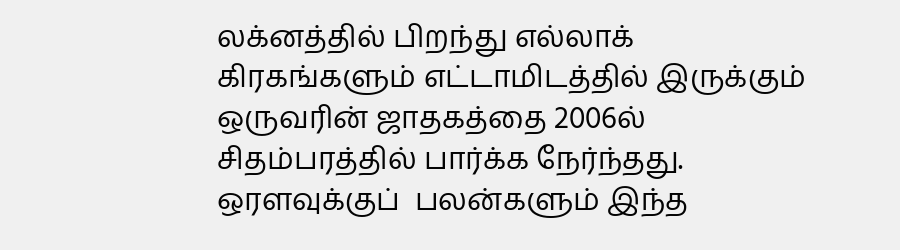லக்னத்தில் பிறந்து எல்லாக் கிரகங்களும் எட்டாமிடத்தில் இருக்கும் ஒருவரின் ஜாதகத்தை 2006ல் சிதம்பரத்தில் பார்க்க நேர்ந்தது. ஒரளவுக்குப்  பலன்களும் இந்த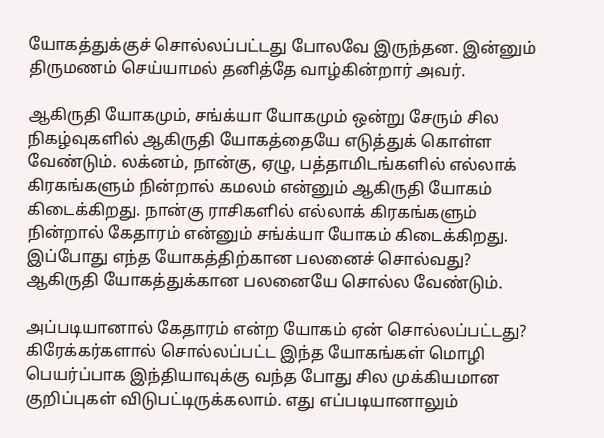யோகத்துக்குச் சொல்லப்பட்டது போலவே இருந்தன. இன்னும் திருமணம் செய்யாமல் தனித்தே வாழ்கின்றார் அவர்.

ஆகிருதி யோகமும், சங்க்யா யோகமும் ஒன்று சேரும் சில நிகழ்வுகளில் ஆகிருதி யோகத்தையே எடுத்துக் கொள்ள வேண்டும். லக்னம், நான்கு, ஏழு, பத்தாமிடங்களில் எல்லாக் கிரகங்களும் நின்றால் கமலம் என்னும் ஆகிருதி யோகம் கிடைக்கிறது. நான்கு ராசிகளில் எல்லாக் கிரகங்களும் நின்றால் கேதாரம் என்னும் சங்க்யா யோகம் கிடைக்கிறது. இப்போது எந்த யோகத்திற்கான பலனைச் சொல்வது? ஆகிருதி யோகத்துக்கான பலனையே சொல்ல வேண்டும்.

அப்படியானால் கேதாரம் என்ற யோகம் ஏன் சொல்லப்பட்டது? கிரேக்கர்களால் சொல்லப்பட்ட இந்த யோகங்கள் மொழி பெயர்ப்பாக இந்தியாவுக்கு வந்த போது சில முக்கியமான குறிப்புகள் விடுபட்டிருக்கலாம். எது எப்படியானாலும்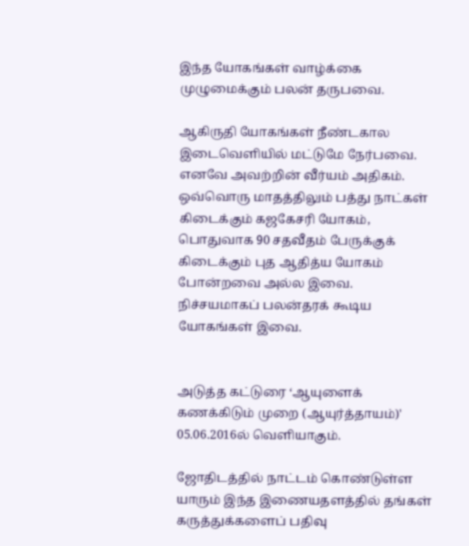இந்த யோகங்கள் வாழ்க்கை முழுமைக்கும் பலன் தருபவை.

ஆகிருதி யோகங்கள் நீண்டகால இடைவெளியில் மட்டுமே நேர்பவை. எனவே அவற்றின் வீர்யம் அதிகம். ஒவ்வொரு மாதத்திலும் பத்து நாட்கள் கிடைக்கும் கஜகேசரி யோகம், பொதுவாக 90 சதவீதம் பேருக்குக் கிடைக்கும் புத ஆதித்ய யோகம் போன்றவை அல்ல இவை. நிச்சயமாகப் பலன்தரக் கூடிய யோகங்கள் இவை.


அடுத்த கட்டுரை ‘ஆயுளைக் கணக்கிடும் முறை (ஆயுர்த்தாயம்)' 05.06.2016ல் வெளியாகும்.

ஜோதிடத்தில் நாட்டம் கொண்டுள்ள யாரும் இந்த இணையதளத்தில் தங்கள் கருத்துக்களைப் பதிவு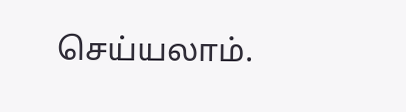செய்யலாம்.